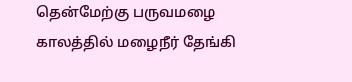தென்மேற்கு பருவமழை காலத்தில் மழைநீர் தேங்கி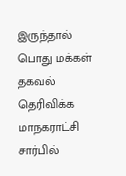இருந்தால் பொது மக்கள் தகவல் தெரிவிக்க மாநகராட்சி சார்பில்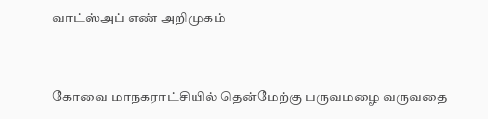வாட்ஸ்அப் எண் அறிமுகம்


கோவை மாநகராட்சியில் தென்மேற்கு பருவமழை வருவதை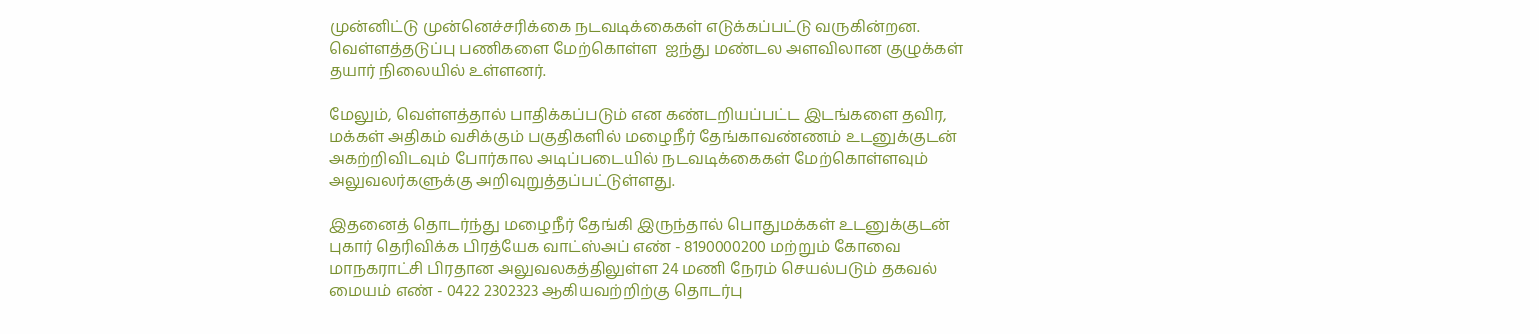முன்னிட்டு முன்னெச்சரிக்கை நடவடிக்கைகள் எடுக்கப்பட்டு வருகின்றன. வெள்ளத்தடுப்பு பணிகளை மேற்கொள்ள  ஐந்து மண்டல அளவிலான குழுக்கள் தயார் நிலையில் உள்ளனர்.

மேலும், வெள்ளத்தால் பாதிக்கப்படும் என கண்டறியப்பட்ட இடங்களை தவிர, மக்கள் அதிகம் வசிக்கும் பகுதிகளில் மழைநீர் தேங்காவண்ணம் உடனுக்குடன் அகற்றிவிடவும் போர்கால அடிப்படையில் நடவடிக்கைகள் மேற்கொள்ளவும் அலுவலர்களுக்கு அறிவுறுத்தப்பட்டுள்ளது.

இதனைத் தொடர்ந்து மழைநீர் தேங்கி இருந்தால் பொதுமக்கள் உடனுக்குடன் புகார் தெரிவிக்க பிரத்யேக வாட்ஸ்அப் எண் - 8190000200 மற்றும் கோவை மாநகராட்சி பிரதான அலுவலகத்திலுள்ள 24 மணி நேரம் செயல்படும் தகவல் மையம் எண் - 0422 2302323 ஆகியவற்றிற்கு தொடர்பு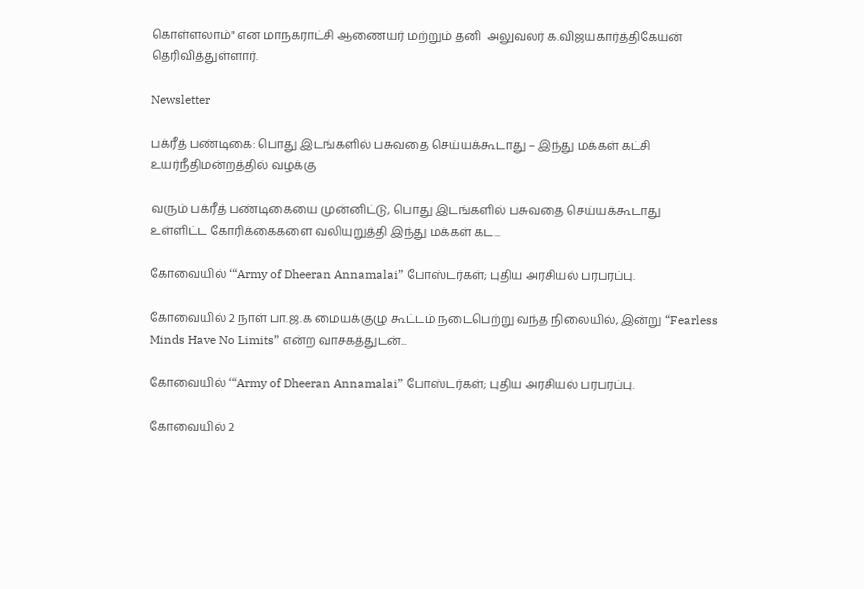கொள்ளலாம்" என மாநகராட்சி ஆணையர் மற்றும் தனி  அலுவலர் க.விஜயகார்த்திகேயன் தெரிவித்துள்ளார்.

Newsletter

பக்ரீத் பண்டிகை: பொது இடங்களில் பசுவதை செய்யக்கூடாது – இந்து மக்கள் கட்சி உயர்நீதிமன்றத்தில் வழக்கு

வரும் பக்ரீத் பண்டிகையை முன்னிட்டு, பொது இடங்களில் பசுவதை செய்யக்கூடாது உள்ளிட்ட கோரிக்கைகளை வலியுறுத்தி இந்து மக்கள் கட...

கோவையில் ‘“Army of Dheeran Annamalai” போஸ்டர்கள்; புதிய அரசியல் பரபரப்பு.

கோவையில் 2 நாள் பா.ஜ.க மையக்குழு கூட்டம் நடைபெற்று வந்த நிலையில், இன்று “Fearless Minds Have No Limits” என்ற வாசகத்துடன்...

கோவையில் ‘“Army of Dheeran Annamalai” போஸ்டர்கள்; புதிய அரசியல் பரபரப்பு.

கோவையில் 2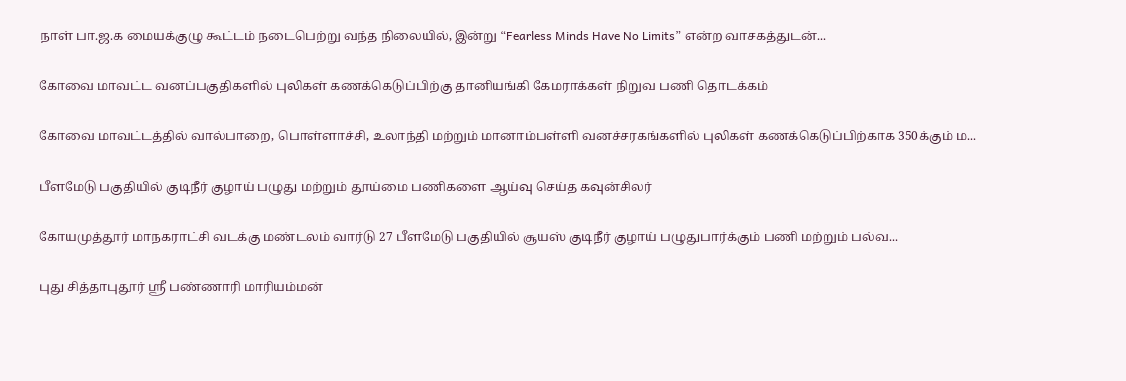நாள் பா.ஜ.க மையக்குழு கூட்டம் நடைபெற்று வந்த நிலையில், இன்று “Fearless Minds Have No Limits” என்ற வாசகத்துடன்...

கோவை மாவட்ட வனப்பகுதிகளில் புலிகள் கணக்கெடுப்பிற்கு தானியங்கி கேமராக்கள் நிறுவ பணி தொடக்கம்

கோவை மாவட்டத்தில் வால்பாறை, பொள்ளாச்சி, உலாந்தி மற்றும் மானாம்பள்ளி வனச்சரகங்களில் புலிகள் கணக்கெடுப்பிற்காக 350க்கும் ம...

பீளமேடு பகுதியில் குடிநீர் குழாய் பழுது மற்றும் தூய்மை பணிகளை ஆய்வு செய்த கவுன்சிலர்

கோயமுத்தூர் மாநகராட்சி வடக்கு மண்டலம் வார்டு 27 பீளமேடு பகுதியில் சூயஸ் குடிநீர் குழாய் பழுதுபார்க்கும் பணி மற்றும் பல்வ...

புது சித்தாபுதூர் ஸ்ரீ பண்ணாரி மாரியம்மன்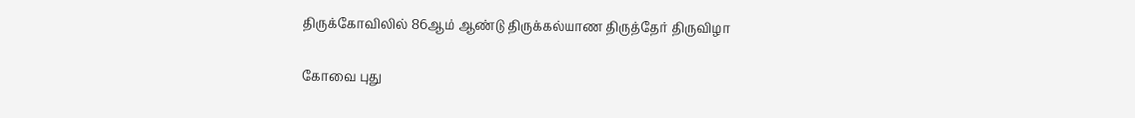திருக்கோவிலில் 86ஆம் ஆண்டு திருக்கல்யாண திருத்தேர் திருவிழா

கோவை புது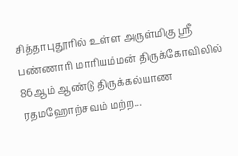சித்தாபுதூரில் உள்ள அருள்மிகு ஸ்ரீ பண்ணாரி மாரியம்மன் திருக்கோவிலில் 86ஆம் ஆண்டு திருக்கல்யாண ரதமஹோற்சவம் மற்ற...